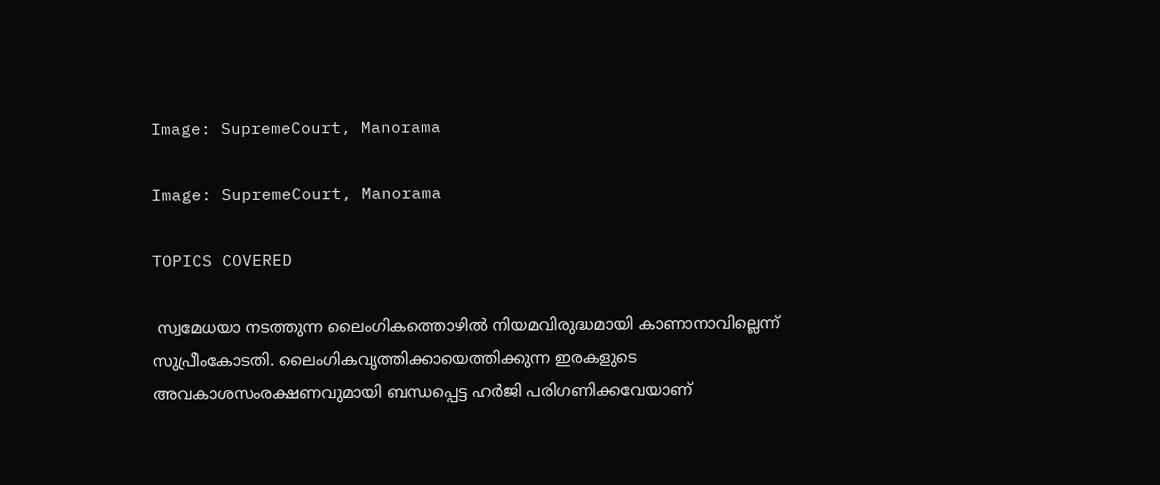Image: SupremeCourt, Manorama

Image: SupremeCourt, Manorama

TOPICS COVERED

 സ്വമേധയാ നടത്തുന്ന ലൈംഗികത്തൊഴില്‍ നിയമവിരുദ്ധമായി കാണാനാവില്ലെന്ന് സുപ്രീംകോടതി. ലൈംഗികവൃത്തിക്കായെത്തിക്കുന്ന ഇരകളുടെ അവകാശസംരക്ഷണവുമായി ബന്ധപ്പെട്ട ഹര്‍ജി പരിഗണിക്കവേയാണ്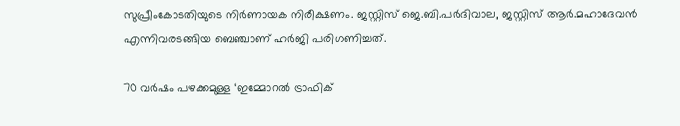സുപ്രീംകോടതിയുടെ നിര്‍ണായക നിരീക്ഷണം. ജസ്റ്റിസ് ജെ.ബി.പര്‍ദിവാല, ജസ്റ്റിസ് ആര്‍.മഹാദേവന്‍ എന്നിവരടങ്ങിയ ബെഞ്ചാണ് ഹര്‍ജി പരിഗണിച്ചത്.

70 വര്‍ഷം പഴക്കമുള്ള ‘ഇമ്മോറൽ ട്രാഫിക്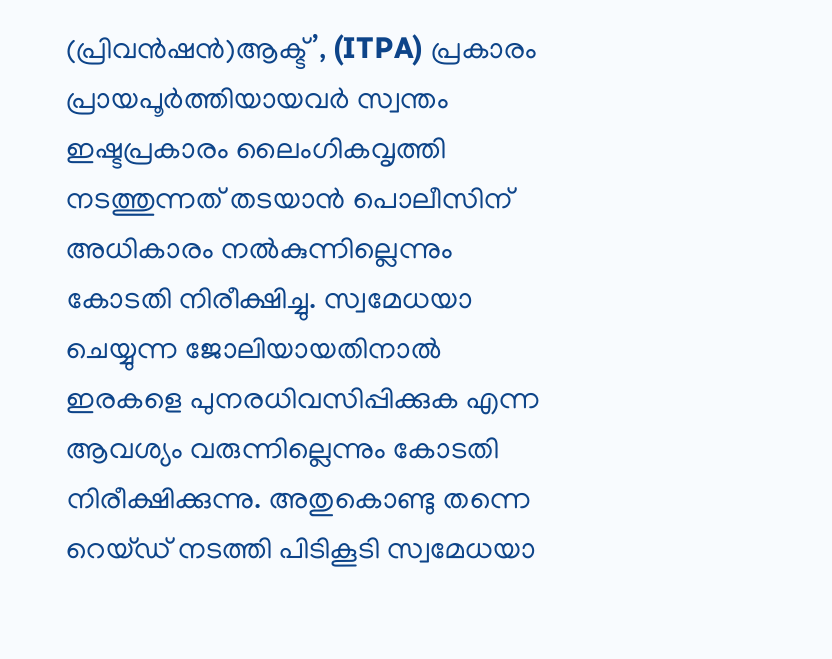(പ്രിവൻഷൻ)ആക്ട്’, (ITPA) പ്രകാരം പ്രായപൂര്‍ത്തിയായവര്‍ സ്വന്തം ഇഷ്ടപ്രകാരം ലൈംഗികവൃത്തി നടത്തുന്നത് തടയാന്‍ പൊലീസിന് അധികാരം നല്‍കുന്നില്ലെന്നും കോടതി നിരീക്ഷിച്ചു. സ്വമേധയാ ചെയ്യുന്ന ജോലിയായതിനാല്‍ ഇരകളെ പുനരധിവസിപ്പിക്കുക എന്ന ആവശ്യം വരുന്നില്ലെന്നും കോടതി നിരീക്ഷിക്കുന്നു. അതുകൊണ്ടു തന്നെ റെയ്ഡ് നടത്തി പിടികൂടി സ്വമേധയാ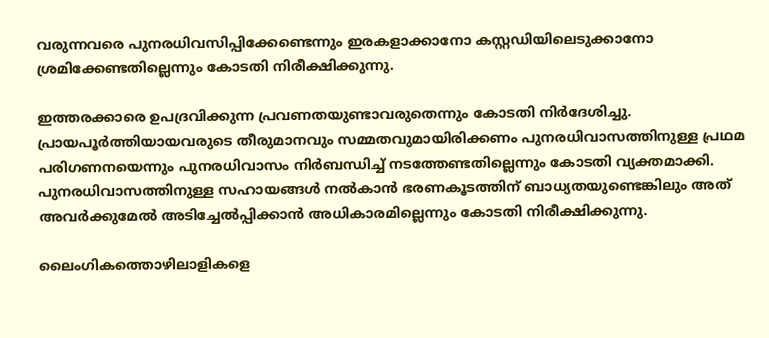വരുന്നവരെ പുനരധിവസിപ്പിക്കേണ്ടെന്നും ഇരകളാക്കാനോ കസ്റ്റഡിയിലെടുക്കാനോ ശ്രമിക്കേണ്ടതില്ലെന്നും കോടതി നിരീക്ഷിക്കുന്നു.

ഇത്തരക്കാരെ ഉപദ്രവിക്കുന്ന പ്രവണതയുണ്ടാവരുതെന്നും കോടതി നിര്‍ദേശിച്ചു. പ്രായപൂര്‍ത്തിയായവരുടെ തീരുമാനവും സമ്മതവുമായിരിക്കണം പുനരധിവാസത്തിനുള്ള പ്രഥമ പരിഗണനയെന്നും പുനരധിവാസം നിര്‍ബന്ധിച്ച് നടത്തേണ്ടതില്ലെന്നും കോടതി വ്യക്തമാക്കി. പുനരധിവാസത്തിനുള്ള സഹായങ്ങൾ നൽകാൻ ഭരണകൂടത്തിന് ബാധ്യതയുണ്ടെങ്കിലും അത് അവര്‍ക്കുമേല്‍ അടിച്ചേൽപ്പിക്കാൻ അധികാരമില്ലെന്നും കോടതി നിരീക്ഷിക്കുന്നു.

ലൈംഗികത്തൊഴിലാളികളെ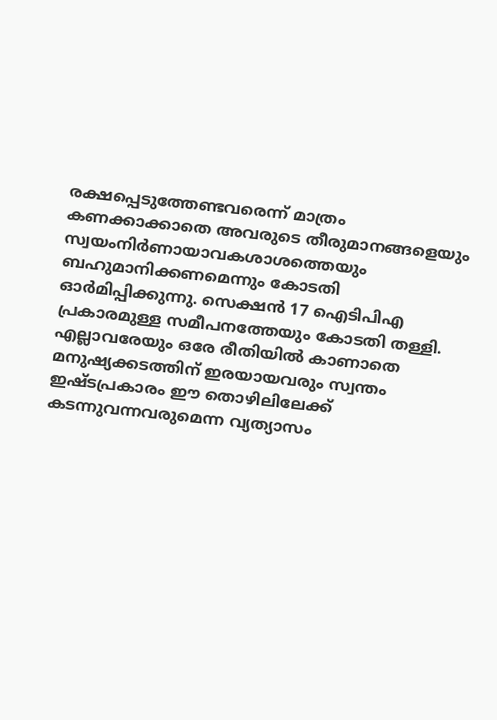രക്ഷപ്പെടുത്തേണ്ടവരെന്ന് മാത്രം കണക്കാക്കാതെ അവരുടെ തീരുമാനങ്ങളെയും സ്വയംനിര്‍ണായാവകശാശത്തെയും ബഹുമാനിക്കണമെന്നും കോടതി ഓര്‍മിപ്പിക്കുന്നു. സെക്ഷന്‍ 17 ഐടിപിഎ പ്രകാരമുള്ള സമീപനത്തേയും കോടതി തള്ളി. എല്ലാവരേയും ഒരേ രീതിയില്‍ കാണാതെ മനുഷ്യക്കടത്തിന് ഇരയായവരും സ്വന്തം ഇഷ്ടപ്രകാരം ഈ തൊഴിലിലേക്ക് കടന്നുവന്നവരുമെന്ന വ്യത്യാസം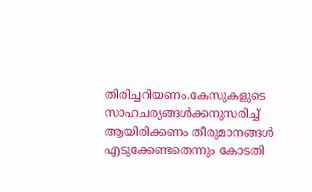തിരിച്ചറിയണം.കേസുകളുടെ സാഹചര്യങ്ങള്‍ക്കനുസരിച്ച് ആയിരിക്കണം തീരുമാനങ്ങൾ എടുക്കേണ്ടതെന്നും കോടതി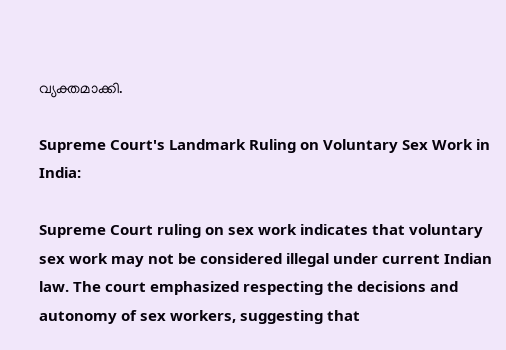വ്യക്തമാക്കി.

Supreme Court's Landmark Ruling on Voluntary Sex Work in India:

Supreme Court ruling on sex work indicates that voluntary sex work may not be considered illegal under current Indian law. The court emphasized respecting the decisions and autonomy of sex workers, suggesting that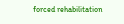forced rehabilitation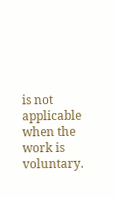is not applicable when the work is voluntary.